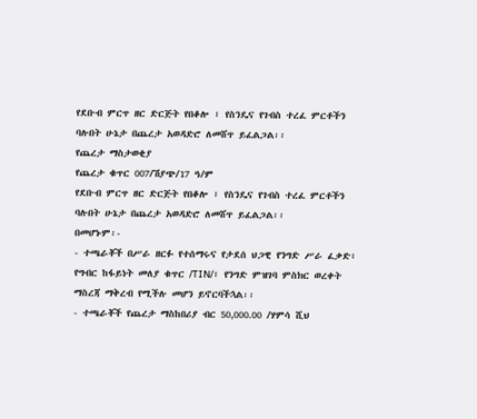የደቡብ ምርጥ ዘር ድርጅት የበቆሎ ፣ የስንዴና የገብስ ተረፈ ምርቶችን ባሉበት ሁኔታ በጨረታ አወዳድሮ ለመሸጥ ይፈልጋል፡፡
የጨረታ ማስታወቂያ
የጨረታ ቁጥር 007/ሽያጭ/17 ዓ/ም
የደቡብ ምርጥ ዘር ድርጅት የበቆሎ ፣ የስንዴና የገብስ ተረፈ ምርቶችን ባሉበት ሁኔታ በጨረታ አወዳድሮ ለመሸጥ ይፈልጋል፡፡
በመሆኑም፡-
- ተጫራቾች በሥራ ዘርፉ የተሰማሩና የታደሰ ህጋዊ የንግድ ሥራ ፈቃድ፣ የግብር ከፋይነት መለያ ቁጥር /TIN/፣ የንግድ ምዝገባ ምስክር ወረቀት ማስረጃ ማቅረብ የሚችሉ መሆን ይኖርባችኋል፡፡
- ተጫራቾች የጨረታ ማስከበሪያ ብር 50,000.00 /ሃምሳ ሺህ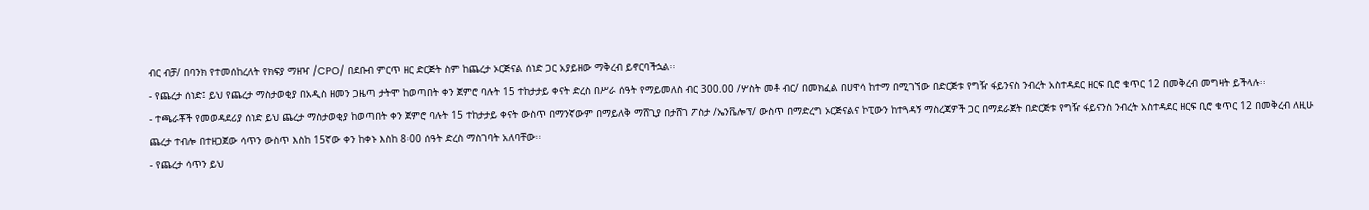ብር ብቻ/ በባንክ የተመሰከረለት የክፍያ ማዘዣ /CPO/ በደቡብ ምርጥ ዘር ድርጅት ስም ከጨረታ ኦርጅናል ሰነድ ጋር አያይዘው ማቅረብ ይኖርባችኋል፡፡
- የጨረታ ሰነድ፤ ይህ የጨረታ ማስታወቂያ በአዲስ ዘመን ጋዜጣ ታትሞ ከወጣበት ቀን ጀምሮ ባሉት 15 ተከታታይ ቀናት ድረስ በሥራ ሰዓት የማይመለስ ብር 300.00 /ሦስት መቶ ብር/ በመክፈል በሀዋሳ ከተማ በሚገኘው በድርጅቱ የግዥ ፋይንናስ ንብረት አስተዳደር ዘርፍ ቢሮ ቁጥር 12 በመቅረብ መግዛት ይችላሉ፡፡
- ተጫራቾች የመወዳደሪያ ሰነድ ይህ ጨረታ ማስታወቂያ ከወጣበት ቀን ጀምሮ ባሉት 15 ተከታታይ ቀናት ውስጥ በማንኛውም በማይለቅ ማሸጊያ በታሸገ ፖስታ /ኤንቬሎፕ/ ውስጥ በማድረግ ኦርጅናልና ኮፒውን ከተጓዳኝ ማስረጃዎች ጋር በማደራጀት በድርጅቱ የግዥ ፋይናንስ ንብረት አስተዳደር ዘርፍ ቢሮ ቁጥር 12 በመቅረብ ለዚሁ ጨረታ ተብሎ በተዘጋጀው ሳጥን ውስጥ እስከ 15ኛው ቀን ከቀኑ እስከ 8፡00 ሰዓት ድረስ ማስገባት አለባቸው፡፡
- የጨረታ ሳጥን ይህ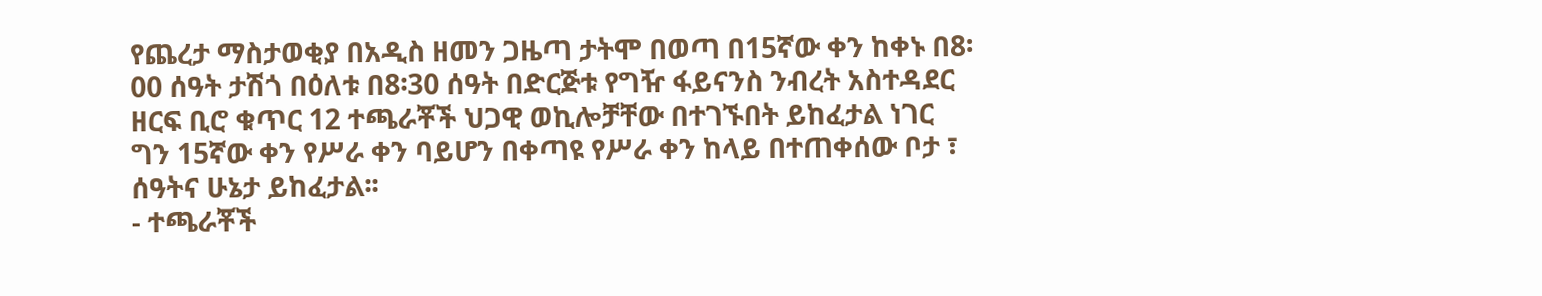የጨረታ ማስታወቂያ በአዲስ ዘመን ጋዜጣ ታትሞ በወጣ በ15ኛው ቀን ከቀኑ በ8፡00 ሰዓት ታሽጎ በዕለቱ በ8፡30 ሰዓት በድርጅቱ የግዥ ፋይናንስ ንብረት አስተዳደር ዘርፍ ቢሮ ቁጥር 12 ተጫራቾች ህጋዊ ወኪሎቻቸው በተገኙበት ይከፈታል ነገር ግን 15ኛው ቀን የሥራ ቀን ባይሆን በቀጣዩ የሥራ ቀን ከላይ በተጠቀሰው ቦታ ፣ ሰዓትና ሁኔታ ይከፈታል፡፡
- ተጫራቾች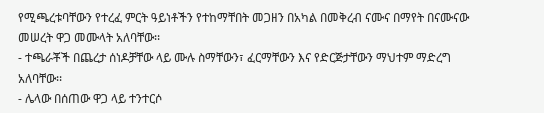የሚጫረቱባቸውን የተረፈ ምርት ዓይነቶችን የተከማቸበት መጋዘን በአካል በመቅረብ ናሙና በማየት በናሙናው መሠረት ዋጋ መሙላት አለባቸው፡፡
- ተጫራቾች በጨረታ ሰነዶቻቸው ላይ ሙሉ ስማቸውን፣ ፈርማቸውን እና የድርጅታቸውን ማህተም ማድረግ አለባቸው፡፡
- ሌላው በሰጠው ዋጋ ላይ ተንተርሶ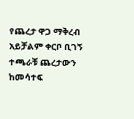የጨረታ ዋጋ ማቅረብ አይቻልም ቀርቦ ቢገኝ ተጫራቹ ጨረታውን ከመሳተፍ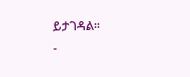ይታገዳል፡፡
-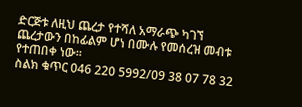ድርጅቱ ለዚህ ጨረታ የተሻለ አማራጭ ካገኘ ጨረታውን በከፊልም ሆነ በሙሉ የመሰረዝ መብቱ የተጠበቀ ነው፡፡
ስልክ ቁጥር 046 220 5992/09 38 07 78 32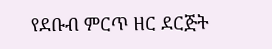የደቡብ ምርጥ ዘር ደርጅት